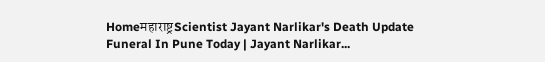Homeमहाराष्ट्रScientist Jayant Narlikar's Death Update Funeral In Pune Today | Jayant Narlikar...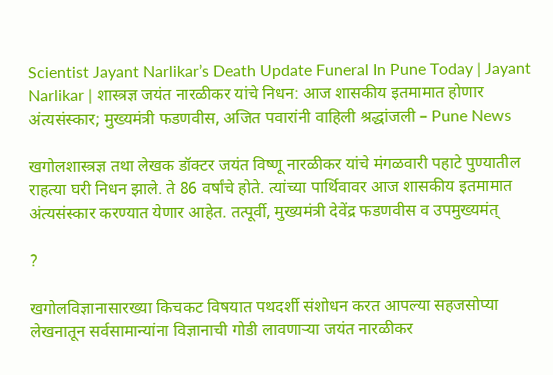Scientist Jayant Narlikar’s Death Update Funeral In Pune Today | Jayant Narlikar | शास्त्रज्ञ जयंत नारळीकर यांचे निधन: आज शासकीय इतमामात होणार अंत्यसंस्कार; मुख्यमंत्री फडणवीस, अजित पवारांनी वाहिली श्रद्धांजली – Pune News

खगोलशास्त्रज्ञ तथा लेखक डॉक्टर जयंत विष्णू नारळीकर यांचे मंगळवारी पहाटे पुण्यातील राहत्या घरी निधन झाले. ते 86 वर्षांचे होते. त्यांच्या पार्थिवावर आज शासकीय इतमामात अंत्यसंस्कार करण्यात येणार आहेत. तत्पूर्वी, मुख्यमंत्री देवेंद्र फडणवीस व उपमुख्यमंत्

?

खगोलविज्ञानासारख्या किचकट विषयात पथदर्शी संशोधन करत आपल्या सहजसोप्या लेखनातून सर्वसामान्यांना विज्ञानाची गोडी लावणाऱ्या जयंत नारळीकर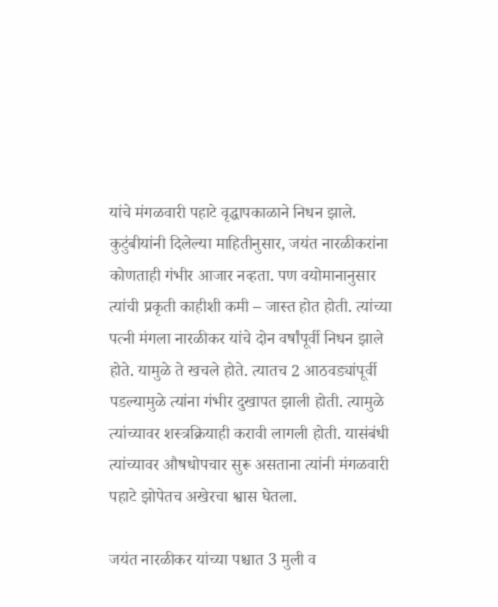यांचे मंगळवारी पहाटे वृद्धापकाळाने निधन झाले. कुटुंबीयांनी दिलेल्या माहितीनुसार, जयंत नारळीकरांना कोणताही गंभीर आजार नव्हता. पण वयोमानानुसार त्यांची प्रकृती काहीशी कमी – जास्त होत होती. त्यांच्या पत्नी मंगला नारळीकर यांचे दोन वर्षांपूर्वी निधन झाले होते. यामुळे ते खचले होते. त्यातच 2 आठवड्यांपूर्वी पडल्यामुळे त्यांना गंभीर दुखापत झाली होती. त्यामुळे त्यांच्यावर शस्त्रक्रियाही करावी लागली होती. यासंबंधी त्यांच्यावर औषधोपचार सुरू असताना त्यांनी मंगळवारी पहाटे झोपेतच अखेरचा श्वास घेतला.

जयंत नारळीकर यांच्या पश्चात 3 मुली व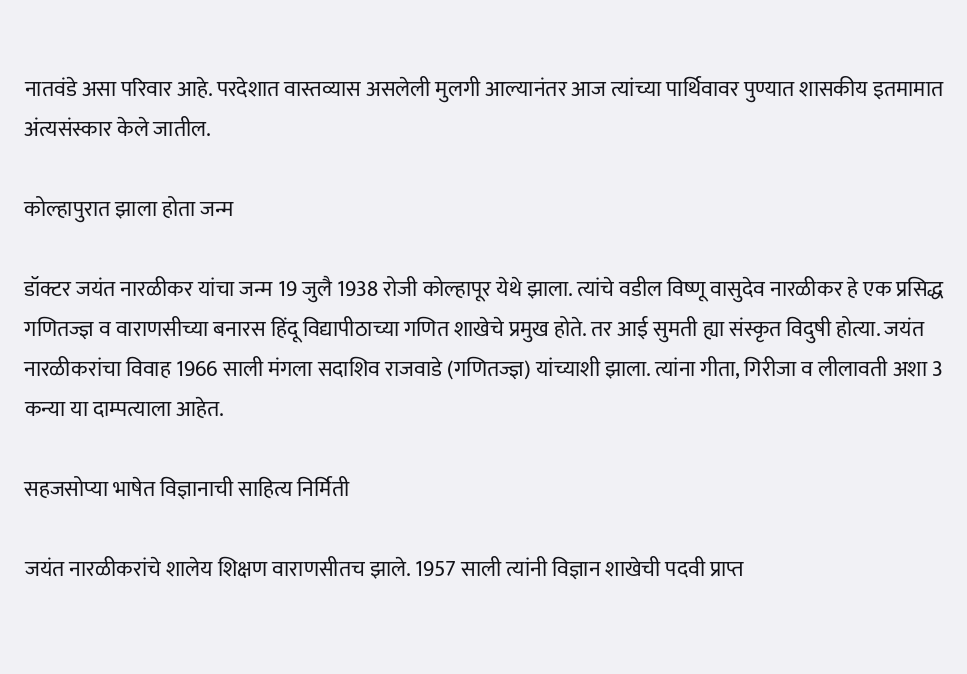नातवंडे असा परिवार आहे. परदेशात वास्तव्यास असलेली मुलगी आल्यानंतर आज त्यांच्या पार्थिवावर पुण्यात शासकीय इतमामात अंत्यसंस्कार केले जातील.

कोल्हापुरात झाला होता जन्म

डॉक्टर जयंत नारळीकर यांचा जन्म 19 जुलै 1938 रोजी कोल्हापूर येथे झाला. त्यांचे वडील विष्णू वासुदेव नारळीकर हे एक प्रसिद्ध गणितज्ज्ञ व वाराणसीच्या बनारस हिंदू विद्यापीठाच्या गणित शाखेचे प्रमुख होते. तर आई सुमती ह्या संस्कृत विदुषी होत्या. जयंत नारळीकरांचा विवाह 1966 साली मंगला सदाशिव राजवाडे (गणितज्ज्ञ) यांच्याशी झाला. त्यांना गीता, गिरीजा व लीलावती अशा 3 कन्या या दाम्पत्याला आहेत.

सहजसोप्या भाषेत विज्ञानाची साहित्य निर्मिती

जयंत नारळीकरांचे शालेय शिक्षण वाराणसीतच झाले. 1957 साली त्यांनी विज्ञान शाखेची पदवी प्राप्त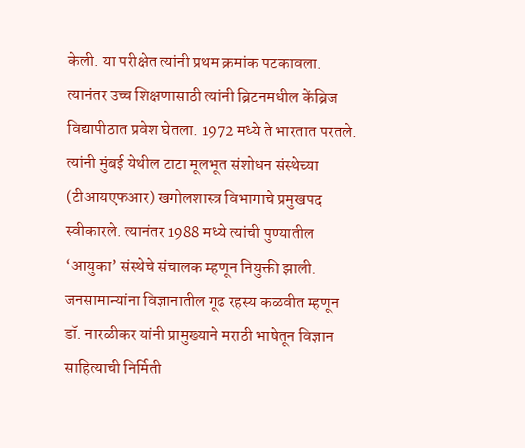केली. या परीक्षेत त्यांनी प्रथम क्रमांक पटकावला. त्यानंतर उच्च शिक्षणासाठी त्यांनी ब्रिटनमधील केंब्रिज विद्यापीठात प्रवेश घेतला. 1972 मध्ये ते भारतात परतले. त्यांनी मुंबई येथील टाटा मूलभूत संशोधन संस्थेच्या (टीआयएफआर) खगोलशास्त्र विभागाचे प्रमुखपद स्वीकारले. त्यानंतर 1988 मध्ये त्यांची पुण्यातील ‘आयुका’ संस्थेचे संचालक म्हणून नियुक्ती झाली. जनसामान्यांना विज्ञानातील गूढ रहस्य कळवीत म्हणून डॉ. नारळीकर यांनी प्रामुख्याने मराठी भाषेतून विज्ञान साहित्याची निर्मिती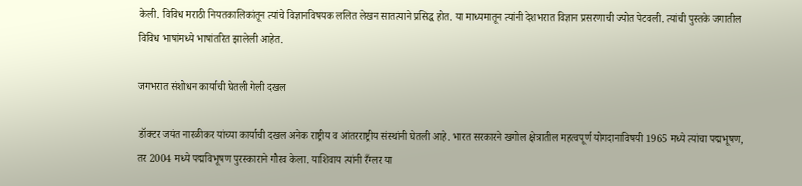केली. विविध मराठी नियतकालिकांतून त्यांचे विज्ञानविषयक ललित लेखन सातत्याने प्रसिद्ध होत. या माध्यमातून त्यांनी देशभरात विज्ञान प्रसरणाची ज्योत पेटवली. त्यांची पुस्तके जगातील विविध भाषांमध्ये भाषांतरित झालेली आहेत.

जगभरात संशोधन कार्याची घेतली गेली दखल

डॉक्टर जयंत नारळीकर यांच्या कार्याची दखल अनेक राष्ट्रीय व आंतरराष्ट्रीय संस्थांनी घेतली आहे. भारत सरकारने खगोल क्षेत्रातील महत्वपूर्ण योगदानाविषयी 1965 मध्ये त्यांचा पद्मभूषण, तर 2004 मध्ये पद्मविभूषण पुरस्काराने गौरव केला. याशिवाय त्यांनी रँग्लर या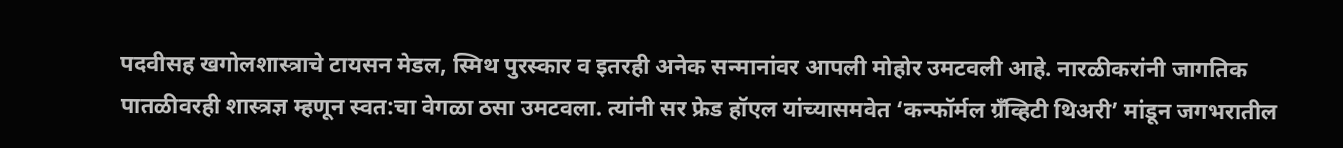पदवीसह खगोलशास्त्राचे टायसन मेडल, स्मिथ पुरस्कार व इतरही अनेक सन्मानांवर आपली मोहोर उमटवली आहे. नारळीकरांनी जागतिक पातळीवरही शास्त्रज्ञ म्हणून स्वत:चा वेगळा ठसा उमटवला. त्यांनी सर फ्रेड हॉएल यांच्यासमवेत ‘कन्फॉर्मल ग्रँव्हिटी थिअरी’ मांडून जगभरातील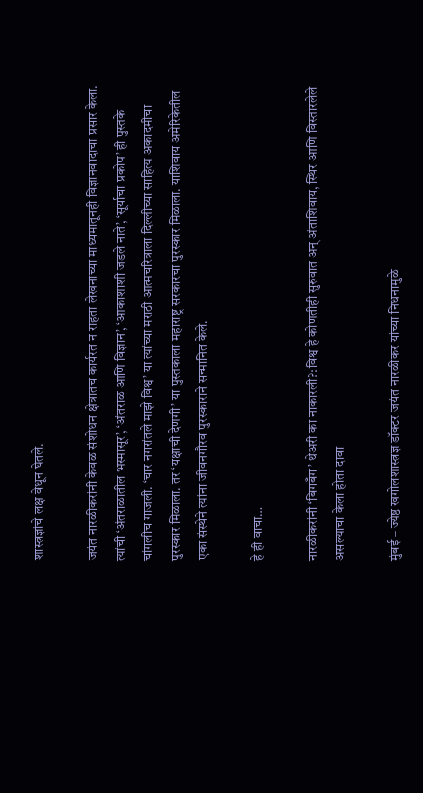शास्त्रज्ञांचे लक्ष वेधून घेतले.

जयंत नारळीकरांनी केवळ संशोधन क्षेत्रातच कार्यरत न राहता लेखनाच्या माध्यमातूनही विज्ञानवादाचा प्रसार केला. त्यांची ‘अंतराळातील भस्मासूर’, ‘अंतराळ आणि विज्ञान’, ‘आकाशाशी जडले नाते’, ‘सूर्याचा प्रकोप’ ही पुस्तके चांगलीच गाजली. ‘चार नगरांतले माझे विश्व’ या त्यांच्या मराठी आत्मचरित्राला दिल्लीच्या साहित्य अकादमीचा पुरस्कार मिळाला. तर ‘यक्षाची देणगी’ या पुस्तकाला महाराष्ट्र सरकारचा पुरस्कार मिळाला. याशिवाय अमेरिकेतील एका संस्थेने त्यांना जीवनगौरव पुरस्काराने सन्मानित केले.

हे ही वाचा…

नारळीकरांनी ‘बिगबँग’ थेअरी का नाकारली?:विश्व हे कोणतीही सुरुवात अन् अंताशिवाय, स्थिर आणि विस्तारलेले असल्याचा केला होता दावा

मुंबई – ज्येष्ठ खगोलशास्त्रज्ञ डॉक्टर जयंत नारळीकर यांच्या निधनामुळे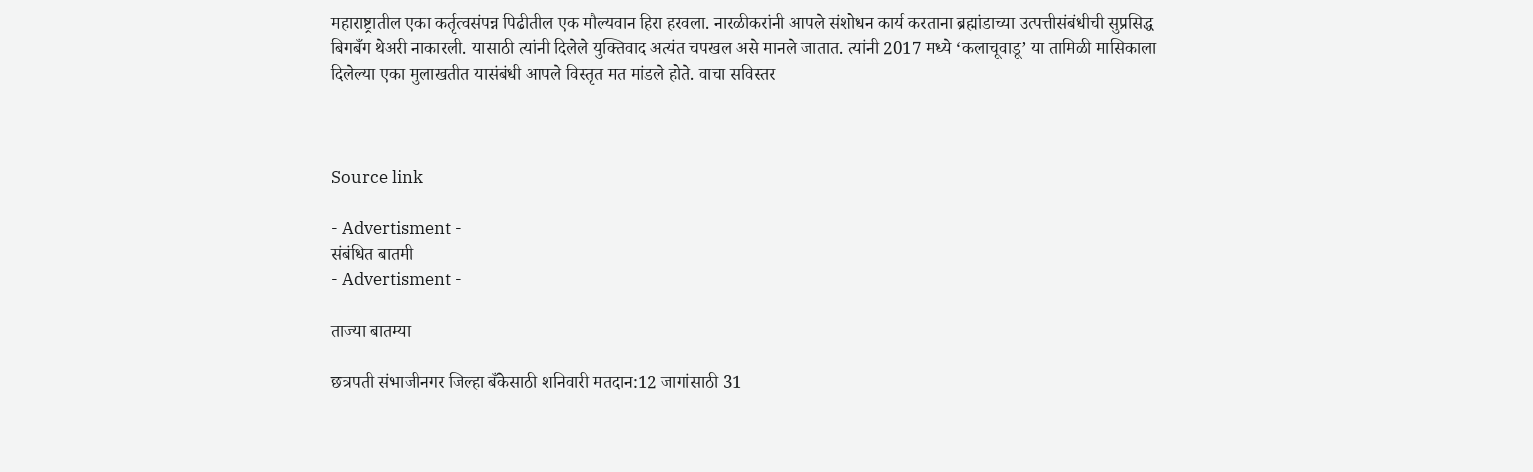महाराष्ट्रातील एका कर्तृत्वसंपन्न पिढीतील एक मौल्यवान हिरा हरवला. नारळीकरांनी आपले संशोधन कार्य करताना ब्रह्मांडाच्या उत्पत्तीसंबंधीची सुप्रसिद्ध बिगबँग थेअरी नाकारली. यासाठी त्यांनी दिलेले युक्तिवाद अत्यंत चपखल असे मानले जातात. त्यांनी 2017 मध्ये ‘कलाचूवाडू’ या तामिळी मासिकाला दिलेल्या एका मुलाखतीत यासंबंधी आपले विस्तृत मत मांडले होते. वाचा सविस्तर



Source link

- Advertisment -
संबंधित बातमी
- Advertisment -

ताज्या बातम्या

छत्रपती संभाजीनगर जिल्हा बँकेसाठी शनिवारी मतदान:12 जागांसाठी 31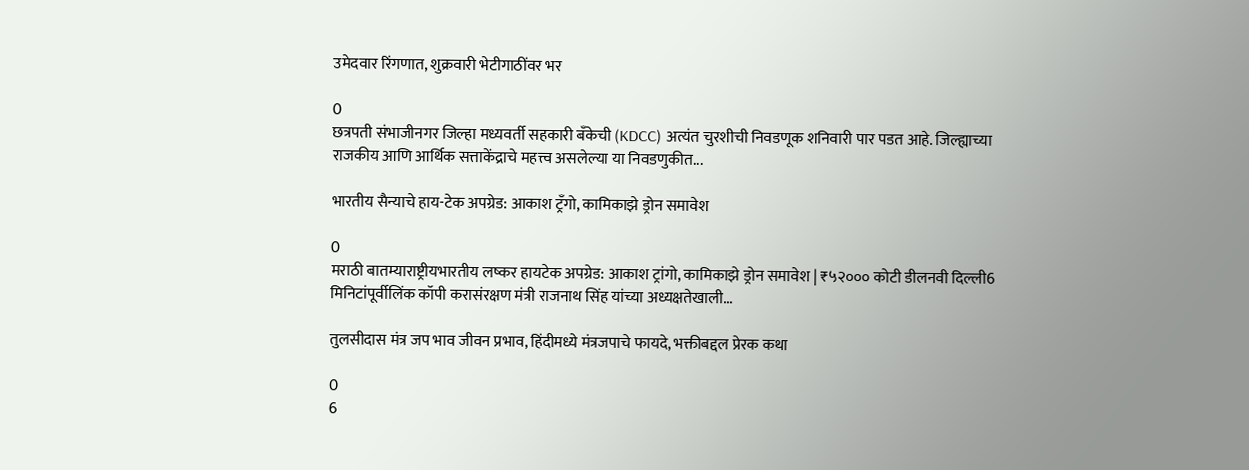उमेदवार रिंगणात, शुक्रवारी भेटीगाठींवर भर

0
छत्रपती संभाजीनगर जिल्हा मध्यवर्ती सहकारी बँकेची (KDCC) अत्यंत चुरशीची निवडणूक शनिवारी पार पडत आहे. जिल्ह्याच्या राजकीय आणि आर्थिक सत्ताकेंद्राचे महत्त्व असलेल्या या निवडणुकीत...

भारतीय सैन्याचे हाय-टेक अपग्रेड: आकाश ट्रँगो, कामिकाझे ड्रोन समावेश

0
मराठी बातम्याराष्ट्रीयभारतीय लष्कर हायटेक अपग्रेड: आकाश ट्रांगो, कामिकाझे ड्रोन समावेश | ₹५२००० कोटी डीलनवी दिल्ली6 मिनिटांपूर्वीलिंक कॉपी करासंरक्षण मंत्री राजनाथ सिंह यांच्या अध्यक्षतेखाली...

तुलसीदास मंत्र जप भाव जीवन प्रभाव, हिंदीमध्ये मंत्रजपाचे फायदे, भक्तीबद्दल प्रेरक कथा

0
6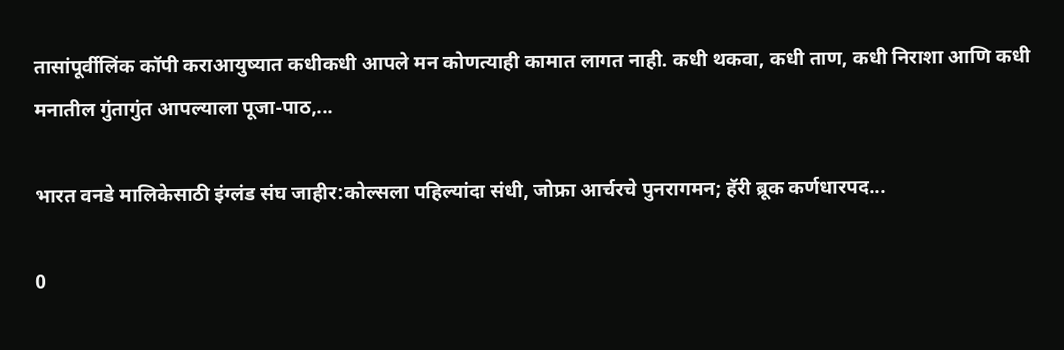तासांपूर्वीलिंक कॉपी कराआयुष्यात कधीकधी आपले मन कोणत्याही कामात लागत नाही. कधी थकवा, कधी ताण, कधी निराशा आणि कधी मनातील गुंतागुंत आपल्याला पूजा-पाठ,...

भारत वनडे मालिकेसाठी इंग्लंड संघ जाहीर:कोल्सला पहिल्यांदा संधी, जोफ्रा आर्चरचे पुनरागमन; हॅरी ब्रूक कर्णधारपद...

0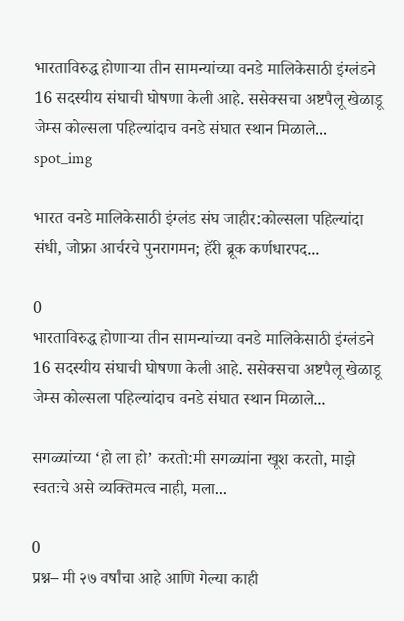भारताविरुद्ध होणाऱ्या तीन सामन्यांच्या वनडे मालिकेसाठी इंग्लंडने 16 सदस्यीय संघाची घोषणा केली आहे. ससेक्सचा अष्टपैलू खेळाडू जेम्स कोल्सला पहिल्यांदाच वनडे संघात स्थान मिळाले...
spot_img

भारत वनडे मालिकेसाठी इंग्लंड संघ जाहीर:कोल्सला पहिल्यांदा संधी, जोफ्रा आर्चरचे पुनरागमन; हॅरी ब्रूक कर्णधारपद...

0
भारताविरुद्ध होणाऱ्या तीन सामन्यांच्या वनडे मालिकेसाठी इंग्लंडने 16 सदस्यीय संघाची घोषणा केली आहे. ससेक्सचा अष्टपैलू खेळाडू जेम्स कोल्सला पहिल्यांदाच वनडे संघात स्थान मिळाले...

सगळ्यांच्या ‘हो ला हो’ करतो:मी सगळ्यांना खूश करतो, माझे स्वतःचे असे व्यक्तिमत्व नाही, मला...

0
प्रश्न– मी २७ वर्षांचा आहे आणि गेल्या काही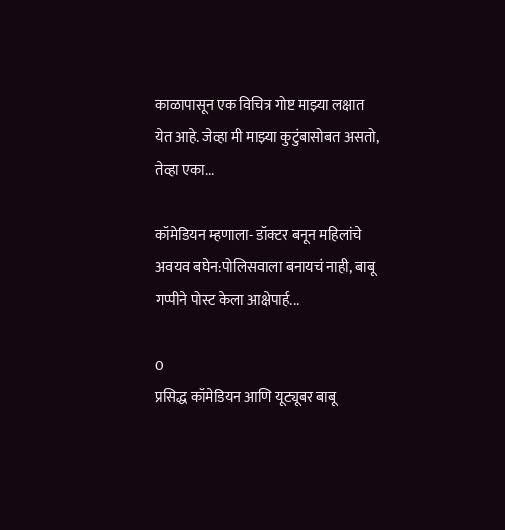काळापासून एक विचित्र गोष्ट माझ्या लक्षात येत आहे. जेव्हा मी माझ्या कुटुंबासोबत असतो, तेव्हा एका...

कॉमेडियन म्हणाला- डॉक्टर बनून महिलांचे अवयव बघेन:पोलिसवाला बनायचं नाही, बाबू गप्पीने पोस्ट केला आक्षेपार्ह...

0
प्रसिद्ध कॉमेडियन आणि यूट्यूबर बाबू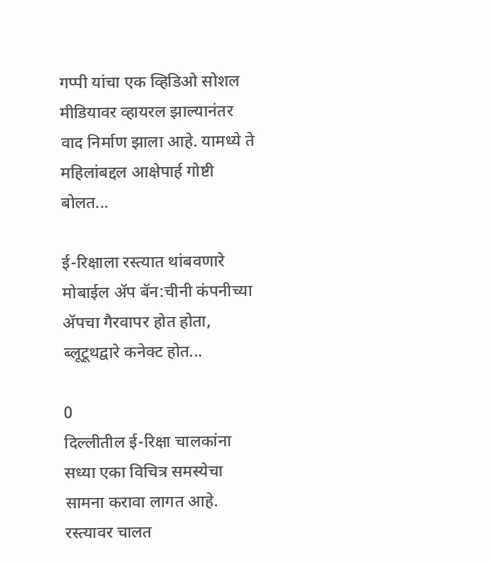गप्पी यांचा एक व्हिडिओ सोशल मीडियावर व्हायरल झाल्यानंतर वाद निर्माण झाला आहे. यामध्ये ते महिलांबद्दल आक्षेपार्ह गोष्टी बोलत...

ई-रिक्षाला रस्त्यात थांबवणारे मोबाईल ॲप बॅन:चीनी कंपनीच्या ॲपचा गैरवापर होत होता, ब्लूटूथद्वारे कनेक्ट होत...

0
दिल्लीतील ई-रिक्षा चालकांना सध्या एका विचित्र समस्येचा सामना करावा लागत आहे. रस्त्यावर चालत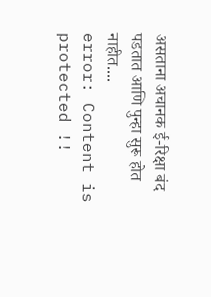असताना अचानक ई-रिक्षा बंद पडतात आणि पुन्हा सुरू होत नाहीत....
error: Content is protected !!